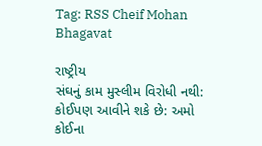Tag: RSS Cheif Mohan Bhagavat

રાષ્ટ્રીય
સંઘનું કામ મુસ્લીમ વિરોધી નથી: કોઈપણ આવીને શકે છે: અમો કોઈના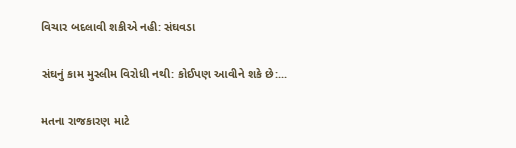વિચાર બદલાવી શકીએ નહી: સંઘવડા

સંઘનું કામ મુસ્લીમ વિરોધી નથી: કોઈપણ આવીને શકે છે:...

મતના રાજકારણ માટે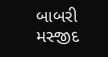બાબરી મસ્જીદ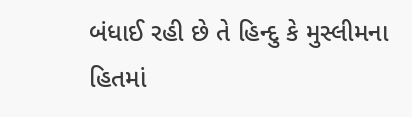બંધાઈ રહી છે તે હિન્દુ કે મુસ્લીમના હિતમાં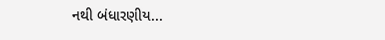નથી બંધારણીય...